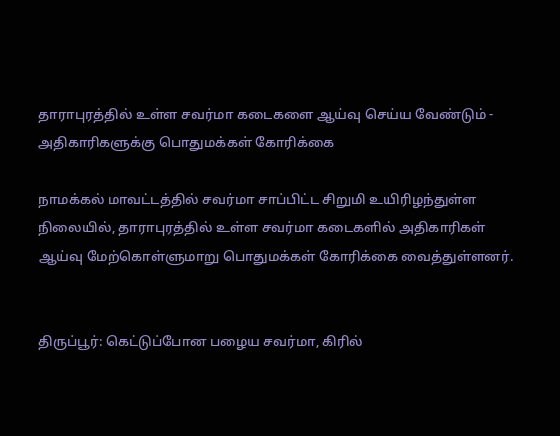தாராபுரத்தில் உள்ள சவர்மா கடைகளை ஆய்வு செய்ய வேண்டும் - அதிகாரிகளுக்கு பொதுமக்கள் கோரிக்கை

நாமக்கல் மாவட்டத்தில் சவர்மா சாப்பிட்ட சிறுமி உயிரிழந்துள்ள நிலையில், தாராபுரத்தில் உள்ள சவர்மா கடைகளில் அதிகாரிகள் ஆய்வு மேற்கொள்ளுமாறு பொதுமக்கள் கோரிக்கை வைத்துள்ளனர்.


திருப்பூர்: கெட்டுப்போன பழைய சவர்மா, கிரில்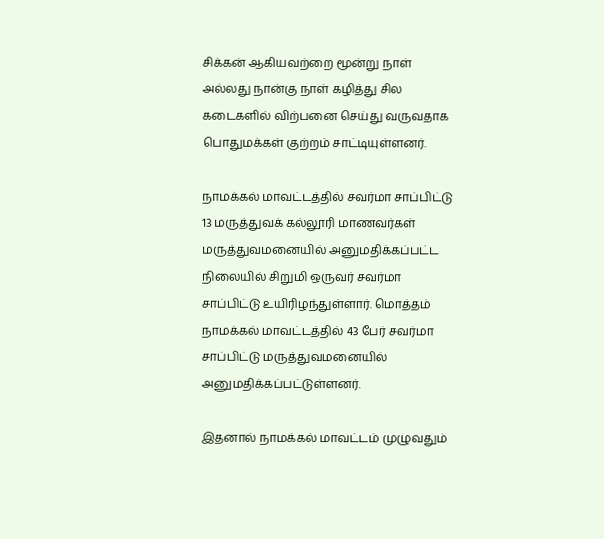சிக்கன் ஆகியவற்றை மூன்று நாள் அல்லது நான்கு நாள் கழித்து சில கடைகளில் விற்பனை செய்து வருவதாக பொதுமக்கள் குற்றம் சாட்டியுள்ளனர்.

நாமக்கல் மாவட்டத்தில் சவர்மா சாப்பிட்டு 13 மருத்துவக் கல்லூரி மாணவர்கள் மருத்துவமனையில் அனுமதிக்கப்பட்ட நிலையில் சிறுமி ஒருவர் சவர்மா சாப்பிட்டு உயிரிழந்துள்ளார். மொத்தம் நாமக்கல் மாவட்டத்தில் 43 பேர் சவர்மா சாப்பிட்டு மருத்துவமனையில் அனுமதிக்கப்பட்டுள்ளனர்.

இதனால் நாமக்கல் மாவட்டம் முழுவதும்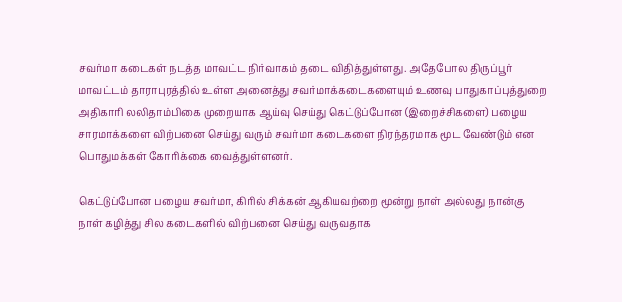சவர்மா கடைகள் நடத்த மாவட்ட நிர்வாகம் தடை விதித்துள்ளது. அதேபோல திருப்பூர் மாவட்டம் தாராபுரத்தில் உள்ள அனைத்து சவர்மாக்கடைகளையும் உணவு பாதுகாப்புத்துறை அதிகாரி லலிதாம்பிகை முறையாக ஆய்வு செய்து கெட்டுப்போன (இறைச்சிகளை) பழைய சாரமாக்களை விற்பனை செய்து வரும் சவர்மா கடைகளை நிரந்தரமாக மூட வேண்டும் என பொதுமக்கள் கோரிக்கை வைத்துள்ளனர்.

கெட்டுப்போன பழைய சவர்மா, கிரில் சிக்கன் ஆகியவற்றை மூன்று நாள் அல்லது நான்கு நாள் கழித்து சில கடைகளில் விற்பனை செய்து வருவதாக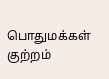பொதுமக்கள் குற்றம்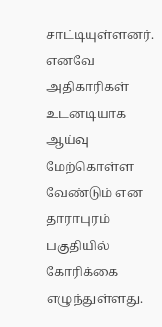சாட்டியுள்ளனர். எனவே அதிகாரிகள் உடனடியாக ஆய்வு மேற்கொள்ள வேண்டும் என தாராபுரம் பகுதியில் கோரிக்கை எழுந்துள்ளது.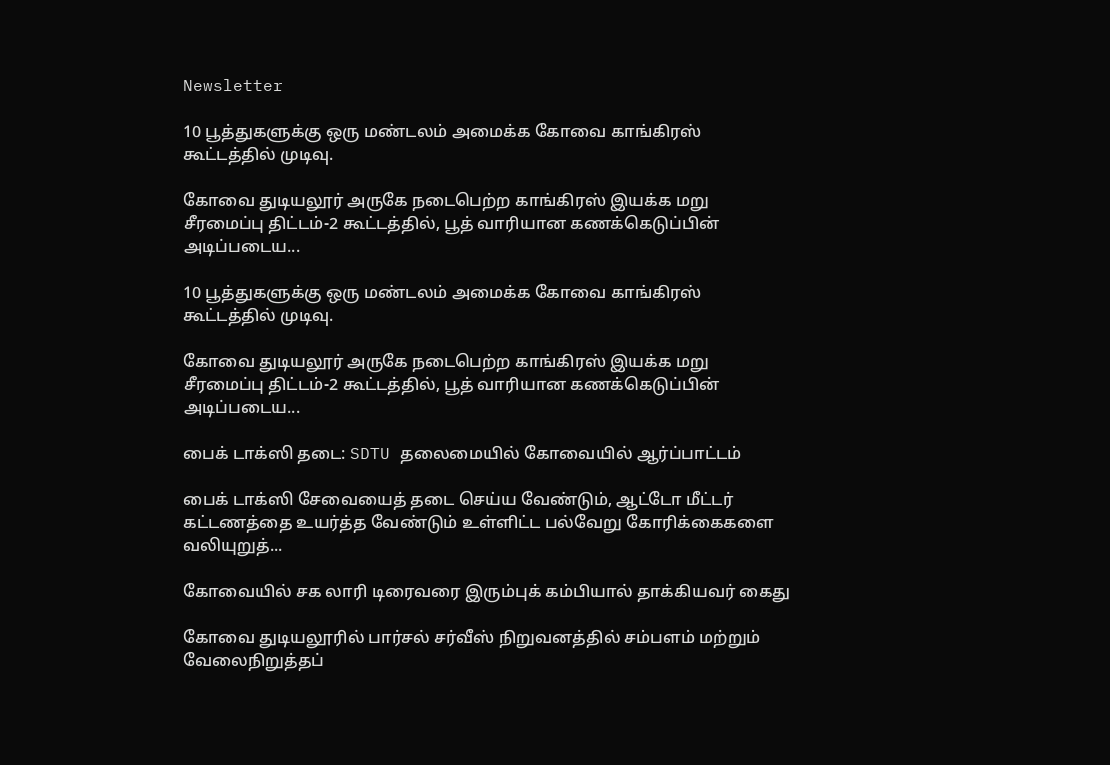Newsletter

10 பூத்துகளுக்கு ஒரு மண்டலம் அமைக்க கோவை காங்கிரஸ் கூட்டத்தில் முடிவு.

கோவை துடியலூர் அருகே நடைபெற்ற காங்கிரஸ் இயக்க மறு சீரமைப்பு திட்டம்-2 கூட்டத்தில், பூத் வாரியான கணக்கெடுப்பின் அடிப்படைய...

10 பூத்துகளுக்கு ஒரு மண்டலம் அமைக்க கோவை காங்கிரஸ் கூட்டத்தில் முடிவு.

கோவை துடியலூர் அருகே நடைபெற்ற காங்கிரஸ் இயக்க மறு சீரமைப்பு திட்டம்-2 கூட்டத்தில், பூத் வாரியான கணக்கெடுப்பின் அடிப்படைய...

பைக் டாக்ஸி தடை: SDTU தலைமையில் கோவையில் ஆர்ப்பாட்டம்

பைக் டாக்ஸி சேவையைத் தடை செய்ய வேண்டும், ஆட்டோ மீட்டர் கட்டணத்தை உயர்த்த வேண்டும் உள்ளிட்ட பல்வேறு கோரிக்கைகளை வலியுறுத்...

கோவையில் சக லாரி டிரைவரை இரும்புக் கம்பியால் தாக்கியவர் கைது

கோவை துடியலூரில் பார்சல் சர்வீஸ் நிறுவனத்தில் சம்பளம் மற்றும் வேலைநிறுத்தப்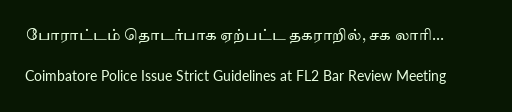போராட்டம் தொடர்பாக ஏற்பட்ட தகராறில், சக லாரி...

Coimbatore Police Issue Strict Guidelines at FL2 Bar Review Meeting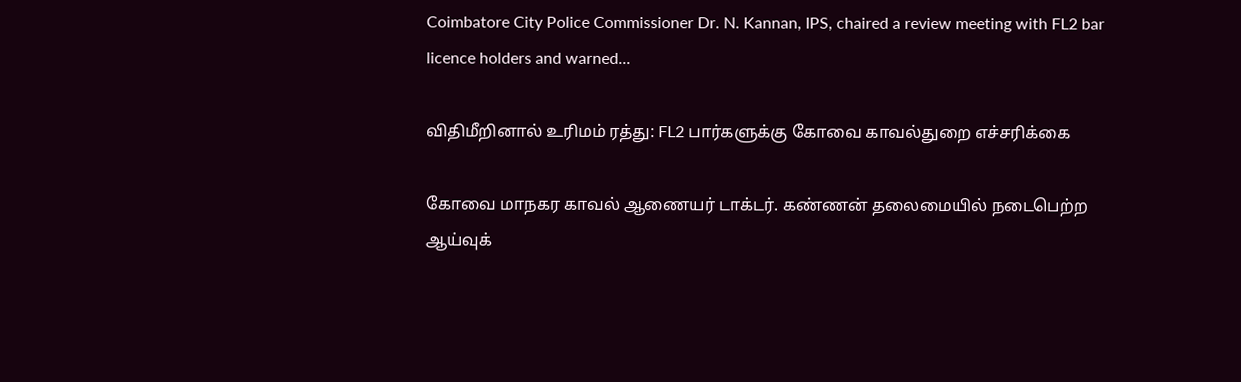Coimbatore City Police Commissioner Dr. N. Kannan, IPS, chaired a review meeting with FL2 bar licence holders and warned...

விதிமீறினால் உரிமம் ரத்து: FL2 பார்களுக்கு கோவை காவல்துறை எச்சரிக்கை

கோவை மாநகர காவல் ஆணையர் டாக்டர். கண்ணன் தலைமையில் நடைபெற்ற ஆய்வுக்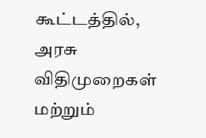கூட்டத்தில், அரசு விதிமுறைகள் மற்றும்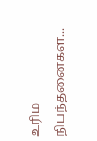உரிம நிபந்தனைகள...